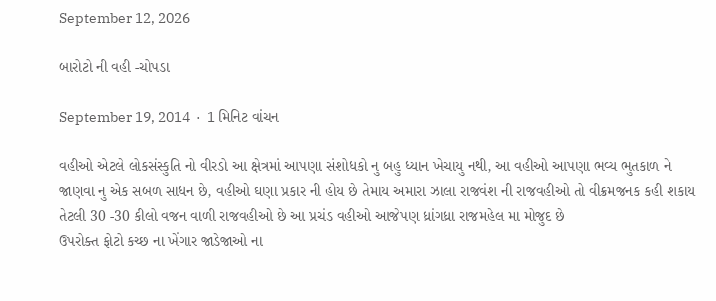September 12, 2026

બારોટો ની વહી -ચોપડા

September 19, 2014  ·  1 મિનિટ વાંચન

વહીઓ એટલે લોકસંસ્કુતિ નો વીરડો આ ક્ષેત્રમાં આપણા સંશોધકો નુ બહુ ધ્યાન ખેચાયુ નથી, આ વહીઓ આપણા ભવ્ય ભુતકાળ ને જાણવા નુ એક સબળ સાધન છે, વહીઓ ઘણા પ્રકાર ની હોય છે તેમાય અમારા ઝાલા રાજવંશ ની રાજવહીઓ તો વીક્રમજનક કહી શકાય તેટલી 30 -30 કીલો વજન વાળી રાજવહીઓ છે આ પ્રચંડ વહીઓ આજેપણ ધ્રાંગધ્રા રાજમહેલ મા મોજુદ છે
ઉપરોક્ત ફોટો કચ્છ ના ખેંગાર જાડેજાઓ ના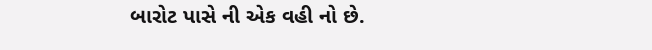બારોટ પાસે ની એક વહી નો છે.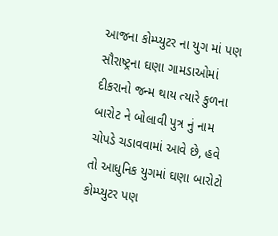આજના કોમ્પ્યુટર ના યુગ માં પણ સૌરાષ્ટ્રના ઘણા ગામડાઓમાં દીકરાનો જન્મ થાય ત્યારે કુળના બારોટ ને બોલાવી પુત્ર નું નામ ચોપડે ચડાવવામાં આવે છે, હવે તો આધુનિક યુગમાં ઘણા બારોટો કોમ્પ્યુટર પણ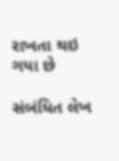રાખતા થઇ ગયા છે

સંબંધિત લેખ